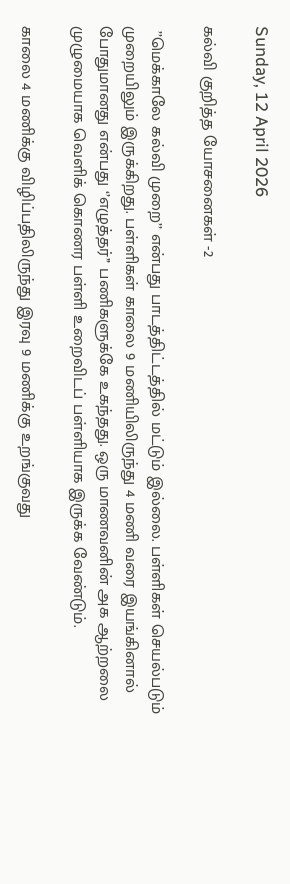Sunday, 12 April 2026

கல்வி குறித்த யோசனைகள் -2

 ’’மெக்காலே கல்வி முறை’’ என்பது பாடத்திட்டத்தில் மட்டும் இல்லை. பள்ளிகள் செயல்படும் முறையிலும் இருக்கிறது. பள்ளிகள் காலை 9 மணியிலிருந்து 4 மணி வரை இயங்கினால் போதுமானது என்பது ‘’எழுத்தர்’’ பணிகளுக்கே உகந்தது. ஒரு மாணவனின் அக ஆற்றலை முழுமையாக வெளிக் கொணர பள்ளி உறைவிடப் பள்ளியாக இருக்க வேண்டும்.

காலை 4 மணிக்கு விழிப்பதிலிருந்து இரவு 9 மணிக்கு உறங்குவது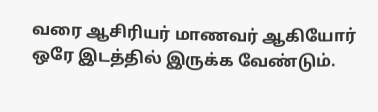வரை ஆசிரியர் மாணவர் ஆகியோர் ஒரே இடத்தில் இருக்க வேண்டும்.